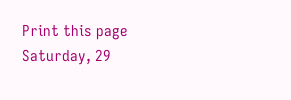Print this page
Saturday, 29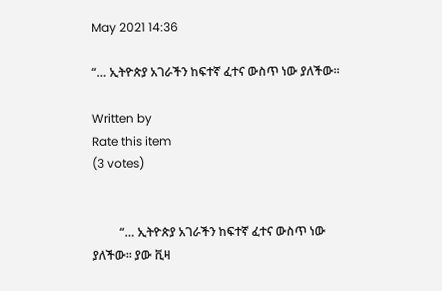May 2021 14:36

“… ኢትዮጵያ አገራችን ከፍተኛ ፈተና ውስጥ ነው ያለችው፡፡

Written by
Rate this item
(3 votes)


         “… ኢትዮጵያ አገራችን ከፍተኛ ፈተና ውስጥ ነው ያለችው፡፡ ያው ቪዛ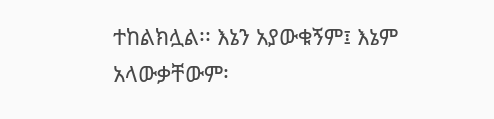ተከልክሏል፡፡ እኔን አያውቁኝም፤ እኔም አላውቃቸውም፡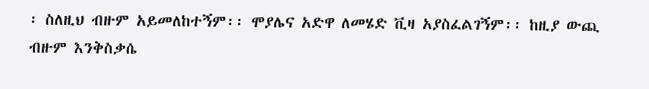፡ ስለዚህ ብዙም አይመለከተኝም፡፡ ሞያሌና አድዋ ለመሄድ ቪዛ አያስፈልገኝም፡፡ ከዚያ ውጪ ብዙም እንቅስቃሴ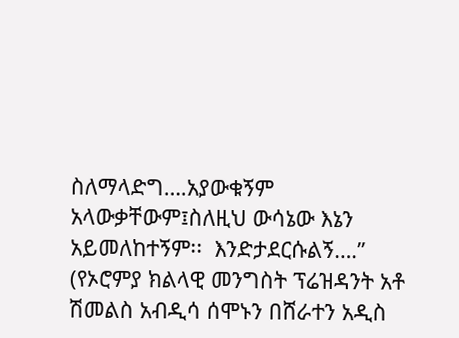ስለማላድግ….አያውቁኝም አላውቃቸውም፤ስለዚህ ውሳኔው እኔን አይመለከተኝም፡፡  እንድታደርሱልኝ….”
(የኦሮምያ ክልላዊ መንግስት ፕሬዝዳንት አቶ ሽመልስ አብዲሳ ሰሞኑን በሸራተን አዲስ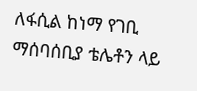ለፋሲል ከነማ የገቢ ማሰባሰቢያ ቴሌቶን ላይ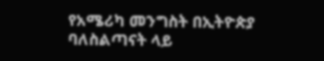የአሜሪካ መንግስት በኢትዮጵያ ባለስልጣናት ላይ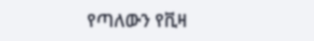የጣለውን የቪዛ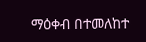ማዕቀብ በተመለከተ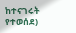ከተናገሩት የተወሰደ)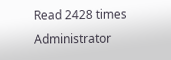Read 2428 times
Administrator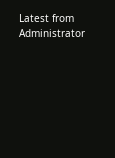Latest from Administrator